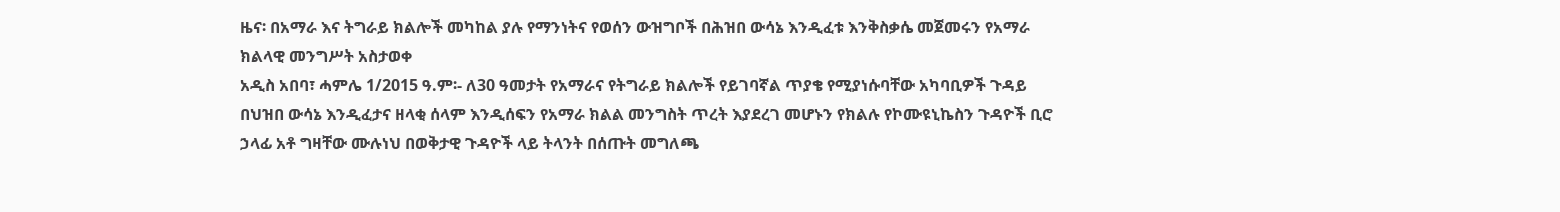ዜና፡ በአማራ እና ትግራይ ክልሎች መካከል ያሉ የማንነትና የወሰን ውዝግቦች በሕዝበ ውሳኔ እንዲፈቱ እንቅስቃሴ መጀመሩን የአማራ ክልላዊ መንግሥት አስታወቀ
አዲስ አበባ፣ ሓምሌ 1/2015 ዓ.ም፡- ለ30 ዓመታት የአማራና የትግራይ ክልሎች የይገባኛል ጥያቄ የሚያነሱባቸው አካባቢዎች ጉዳይ በህዝበ ውሳኔ እንዲፈታና ዘላቂ ሰላም እንዲሰፍን የአማራ ክልል መንግስት ጥረት እያደረገ መሆኑን የክልሉ የኮሙዩኒኬስን ጉዳዮች ቢሮ ኃላፊ አቶ ግዛቸው ሙሉነህ በወቅታዊ ጉዳዮች ላይ ትላንት በሰጡት መግለጫ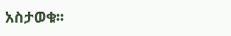አስታወቁ፡፡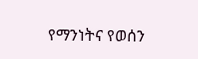የማንነትና የወሰን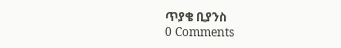ጥያቄ ቢያንስ
0 Comments